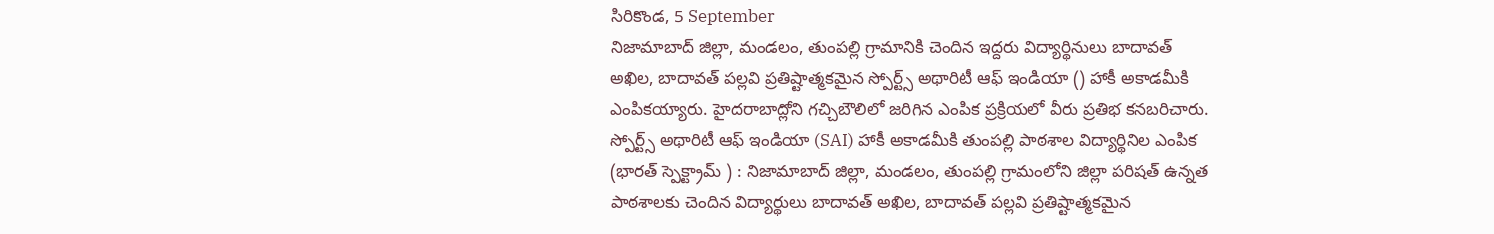సిరికొండ, 5 September
నిజామాబాద్ జిల్లా, మండలం, తుంపల్లి గ్రామానికి చెందిన ఇద్దరు విద్యార్థినులు బాదావత్ అఖిల, బాదావత్ పల్లవి ప్రతిష్టాత్మకమైన స్పోర్ట్స్ అథారిటీ ఆఫ్ ఇండియా () హాకీ అకాడమీకి ఎంపికయ్యారు. హైదరాబాద్లోని గచ్చిబౌలిలో జరిగిన ఎంపిక ప్రక్రియలో వీరు ప్రతిభ కనబరిచారు.
స్పోర్ట్స్ అథారిటీ ఆఫ్ ఇండియా (SAI) హాకీ అకాడమీకి తుంపల్లి పాఠశాల విద్యార్థినిల ఎంపిక (భారత్ స్పెక్ట్రామ్ ) : నిజామాబాద్ జిల్లా, మండలం, తుంపల్లి గ్రామంలోని జిల్లా పరిషత్ ఉన్నత పాఠశాలకు చెందిన విద్యార్థులు బాదావత్ అఖిల, బాదావత్ పల్లవి ప్రతిష్టాత్మకమైన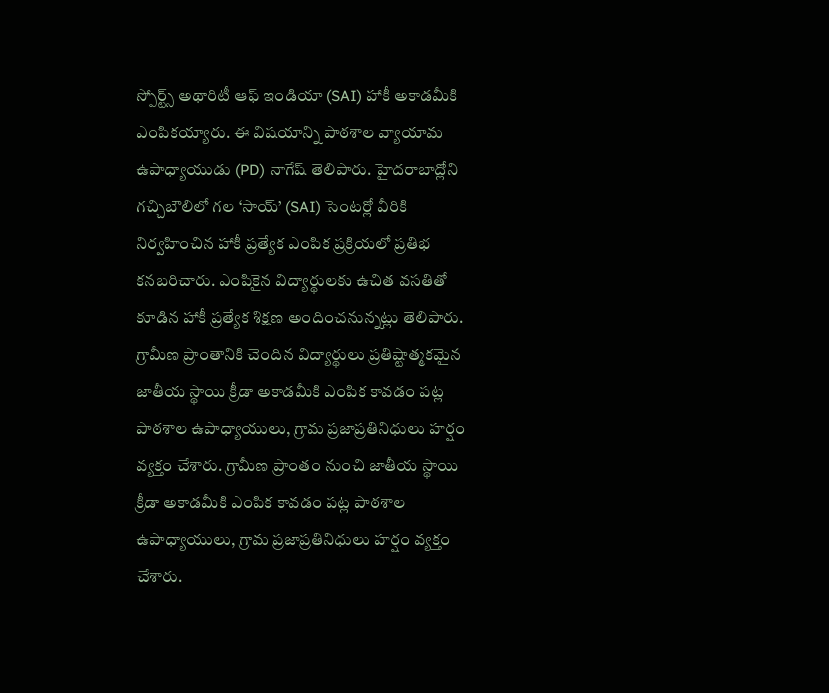స్పోర్ట్స్ అథారిటీ ఆఫ్ ఇండియా (SAI) హాకీ అకాడమీకి ఎంపికయ్యారు. ఈ విషయాన్ని పాఠశాల వ్యాయామ ఉపాధ్యాయుడు (PD) నాగేష్ తెలిపారు. హైదరాబాద్లోని గచ్చిబౌలిలో గల ‘సాయ్’ (SAI) సెంటర్లో వీరికి నిర్వహించిన హాకీ ప్రత్యేక ఎంపిక ప్రక్రియలో ప్రతిభ కనబరిచారు. ఎంపికైన విద్యార్థులకు ఉచిత వసతితో కూడిన హాకీ ప్రత్యేక శిక్షణ అందించనున్నట్లు తెలిపారు. గ్రామీణ ప్రాంతానికి చెందిన విద్యార్థులు ప్రతిష్టాత్మకమైన జాతీయ స్థాయి క్రీడా అకాడమీకి ఎంపిక కావడం పట్ల పాఠశాల ఉపాధ్యాయులు, గ్రామ ప్రజాప్రతినిధులు హర్షం వ్యక్తం చేశారు. గ్రామీణ ప్రాంతం నుంచి జాతీయ స్థాయి క్రీడా అకాడమీకి ఎంపిక కావడం పట్ల పాఠశాల ఉపాధ్యాయులు, గ్రామ ప్రజాప్రతినిధులు హర్షం వ్యక్తం చేశారు.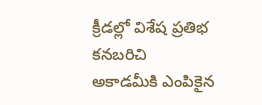క్రీడల్లో విశేష ప్రతిభ కనబరిచి అకాడమీకి ఎంపికైన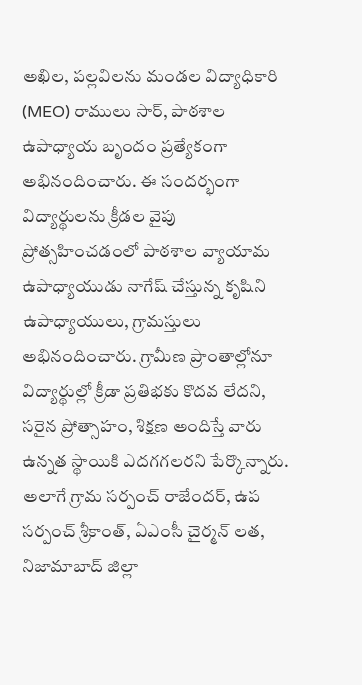అఖిల, పల్లవిలను మండల విద్యాధికారి (MEO) రాములు సార్, పాఠశాల ఉపాధ్యాయ బృందం ప్రత్యేకంగా అభినందించారు. ఈ సందర్భంగా విద్యార్థులను క్రీడల వైపు ప్రోత్సహించడంలో పాఠశాల వ్యాయామ ఉపాధ్యాయుడు నాగేష్ చేస్తున్న కృషిని ఉపాధ్యాయులు, గ్రామస్తులు అభినందించారు. గ్రామీణ ప్రాంతాల్లోనూ విద్యార్థుల్లో క్రీడా ప్రతిభకు కొదవ లేదని, సరైన ప్రోత్సాహం, శిక్షణ అందిస్తే వారు ఉన్నత స్థాయికి ఎదగగలరని పేర్కొన్నారు. అలాగే గ్రామ సర్పంచ్ రాజేందర్, ఉప సర్పంచ్ శ్రీకాంత్, ఏఎంసీ చైర్మన్ లత, నిజామాబాద్ జిల్లా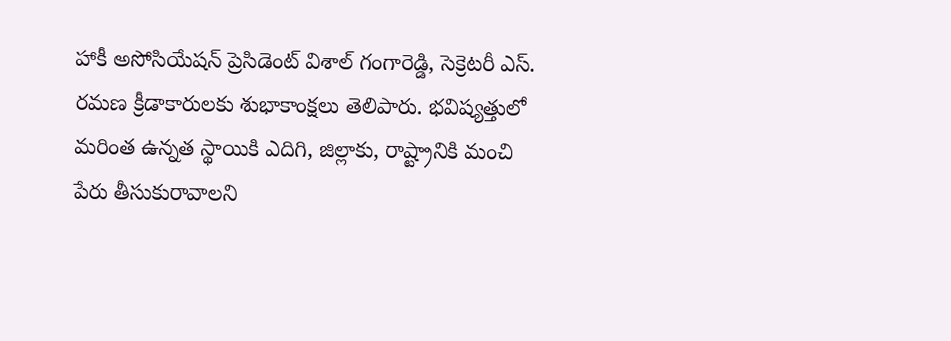హాకీ అసోసియేషన్ ప్రెసిడెంట్ విశాల్ గంగారెడ్డి, సెక్రెటరీ ఎస్. రమణ క్రీడాకారులకు శుభాకాంక్షలు తెలిపారు. భవిష్యత్తులో మరింత ఉన్నత స్థాయికి ఎదిగి, జిల్లాకు, రాష్ట్రానికి మంచి పేరు తీసుకురావాలని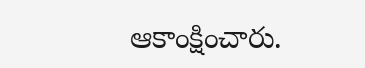ఆకాంక్షించారు.